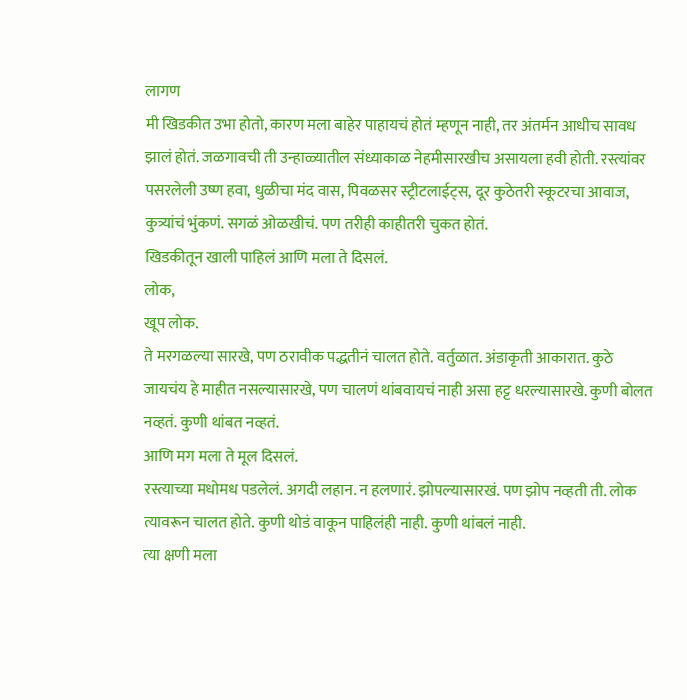लागण
मी खिडकीत उभा होतो, कारण मला बाहेर पाहायचं होतं म्हणून नाही, तर अंतर्मन आधीच सावध झालं होतं. जळगावची ती उन्हाळ्यातील संध्याकाळ नेहमीसारखीच असायला हवी होती. रस्त्यांवर पसरलेली उष्ण हवा, धुळीचा मंद वास, पिवळसर स्ट्रीटलाईट्स, दूर कुठेतरी स्कूटरचा आवाज, कुत्र्यांचं भुंकणं. सगळं ओळखीचं. पण तरीही काहीतरी चुकत होतं.
खिडकीतून खाली पाहिलं आणि मला ते दिसलं.
लोक,
खूप लोक.
ते मरगळल्या सारखे, पण ठरावीक पद्धतीनं चालत होते. वर्तुळात. अंडाकृती आकारात. कुठे जायचंय हे माहीत नसल्यासारखे, पण चालणं थांबवायचं नाही असा हट्ट धरल्यासारखे. कुणी बोलत नव्हतं. कुणी थांबत नव्हतं.
आणि मग मला ते मूल दिसलं.
रस्त्याच्या मधोमध पडलेलं. अगदी लहान. न हलणारं. झोपल्यासारखं. पण झोप नव्हती ती. लोक त्यावरून चालत होते. कुणी थोडं वाकून पाहिलंही नाही. कुणी थांबलं नाही.
त्या क्षणी मला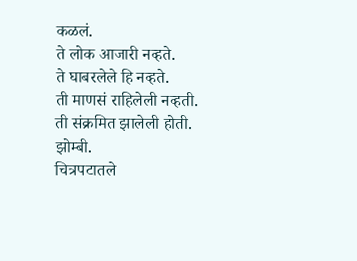कळलं.
ते लोक आजारी नव्हते.
ते घाबरलेले हि नव्हते.
ती माणसं राहिलेली नव्हती.
ती संक्रमित झालेली होती.
झोम्बी.
चित्रपटातले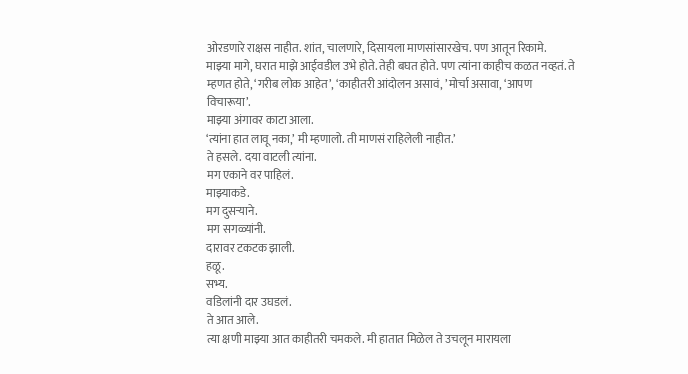ओरडणारे राक्षस नाहीत. शांत, चालणारे, दिसायला माणसांसारखेच. पण आतून रिकामे.
माझ्या मागे, घरात माझे आईवडील उभे होते. तेही बघत होते. पण त्यांना काहीच कळत नव्हतं. ते म्हणत होते, ‘गरीब लोक आहेत’, ‘काहीतरी आंदोलन असावं, ’मोर्चा असावा, ‘आपण विचारूया’.
माझ्या अंगावर काटा आला.
‘त्यांना हात लावू नका,’ मी म्हणालो. ती माणसं राहिलेली नाहीत.’
ते हसले. दया वाटली त्यांना.
मग एकाने वर पाहिलं.
माझ्याकडे.
मग दुसऱ्याने.
मग सगळ्यांनी.
दारावर टकटक झाली.
हळू.
सभ्य.
वडिलांनी दार उघडलं.
ते आत आले.
त्या क्षणी माझ्या आत काहीतरी चमकले. मी हातात मिळेल ते उचलून मारायला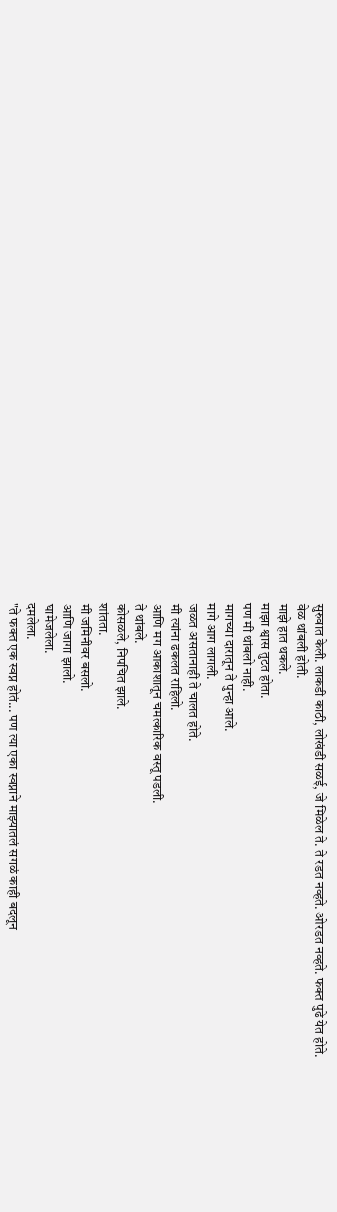सुरुवात केली. लाकडी काठी, लोखंडी सळई, जे मिळेल ते. ते रडत नव्हते. ओरडत नव्हते. फक्त पुढे येत होते.
वेळ थांबली होती.
माझे हात थकले.
माझा श्वास तुटत होता.
पण मी थांबलो नाही.
मागच्या दारातून ते पुन्हा आले.
मागे आग लागली.
जळत असतानाही ते चालत होते.
मी त्यांना ढकलत राहिलो.
आणि मग आकाशातून चमत्कारिक वस्तू पडली.
ते थांबले.
कोसळले, निपचित झाले.
शांतता.
मी जमिनीवर बसलो.
आणि जागा झालो.
घामेजलेला.
दमलेला.
"ते फक्त एक स्वप्न होतं... पण त्या एका स्वप्नाने माझ्यातलं सगळं काही बदलून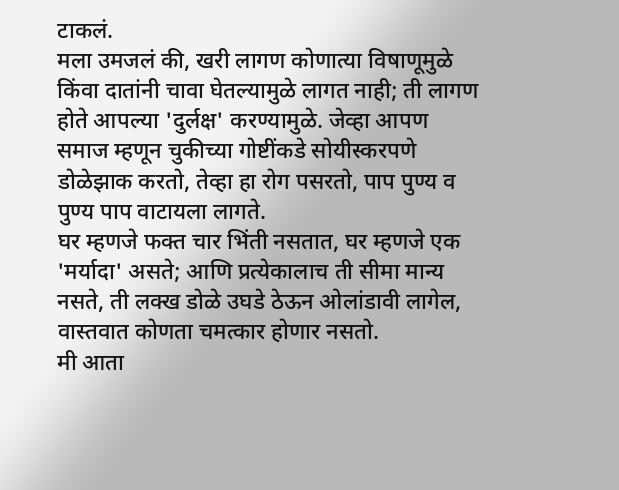टाकलं.
मला उमजलं की, खरी लागण कोणात्या विषाणूमुळे किंवा दातांनी चावा घेतल्यामुळे लागत नाही; ती लागण होते आपल्या 'दुर्लक्ष' करण्यामुळे. जेव्हा आपण समाज म्हणून चुकीच्या गोष्टींकडे सोयीस्करपणे डोळेझाक करतो, तेव्हा हा रोग पसरतो, पाप पुण्य व पुण्य पाप वाटायला लागते.
घर म्हणजे फक्त चार भिंती नसतात, घर म्हणजे एक 'मर्यादा' असते; आणि प्रत्येकालाच ती सीमा मान्य नसते, ती लक्ख डोळे उघडे ठेऊन ओलांडावी लागेल, वास्तवात कोणता चमत्कार होणार नसतो.
मी आता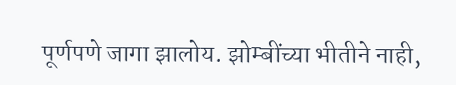पूर्णपणे जागा झालोय. झोम्बींच्या भीतीने नाही,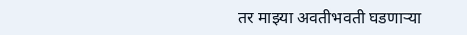तर माझ्या अवतीभवती घडणाऱ्या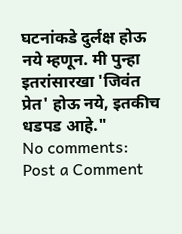घटनांकडे दुर्लक्ष होऊ नये म्हणून. मी पुन्हा इतरांसारखा 'जिवंत प्रेत' होऊ नये, इतकीच धडपड आहे."
No comments:
Post a Comment